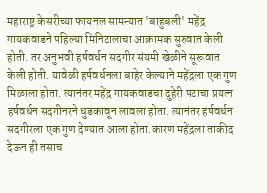महाराष्ट्र केसरीच्या फायनल सामन्यात 'बाहुबली' महेंद्र गायकवाडने पहिल्या मिनिटालाचा आक्रामक सुरुवात केली होती. तर अनुभवी हर्षवर्धन सदगीर संयमी खेळीने सूरूवात केली होती. यावेळी हर्षवर्धनला बाहेर केल्याने महेंद्रला एक गुण मिळाला होता. त्यानंतर महेंद्र गायकवाडचा दुहेरी पटाचा प्रयत्न हर्षवर्धन सदगीनरने धुडकावून लावला होता. त्यानंतर हर्षवर्धन सदगीरला एक गुण देण्यात आला होता.कारण महेंद्रला ताकीद देऊन ही तसाच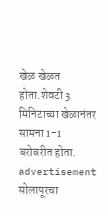खेळ खेळत होता.शेवटी 3 मिनिटाच्या खेळानंतर सामना 1-1 बरोबरीत होता.
advertisement
सोलापूरचा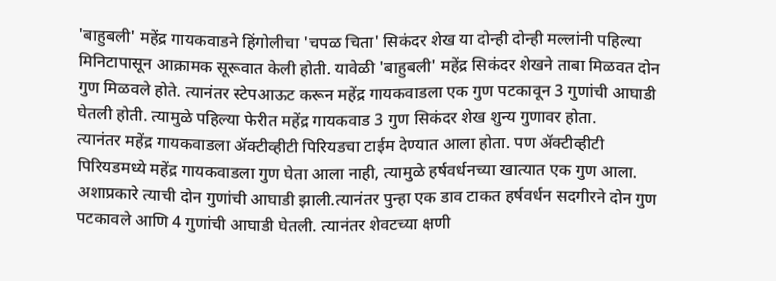'बाहुबली' महेंद्र गायकवाडने हिंगोलीचा 'चपळ चिता' सिकंदर शेख या दोन्ही दोन्ही मल्लांनी पहिल्या मिनिटापासून आक्रामक सूरूवात केली होती. यावेळी 'बाहुबली' महेंद्र सिकंदर शेखने ताबा मिळवत दोन गुण मिळवले होते. त्यानंतर स्टेपआऊट करून महेंद्र गायकवाडला एक गुण पटकावून 3 गुणांची आघाडी घेतली होती. त्यामुळे पहिल्या फेरीत महेंद्र गायकवाड 3 गुण सिकंदर शेख शुन्य गुणावर होता.
त्यानंतर महेंद्र गायकवाडला ॲक्टीव्हीटी पिरियडचा टाईम देण्यात आला होता. पण ॲक्टीव्हीटी पिरियडमध्ये महेंद्र गायकवाडला गुण घेता आला नाही, त्यामुळे हर्षवर्धनच्या खात्यात एक गुण आला. अशाप्रकारे त्याची दोन गुणांची आघाडी झाली.त्यानंतर पुन्हा एक डाव टाकत हर्षवर्धन सदगीरने दोन गुण पटकावले आणि 4 गुणांची आघाडी घेतली. त्यानंतर शेवटच्या क्षणी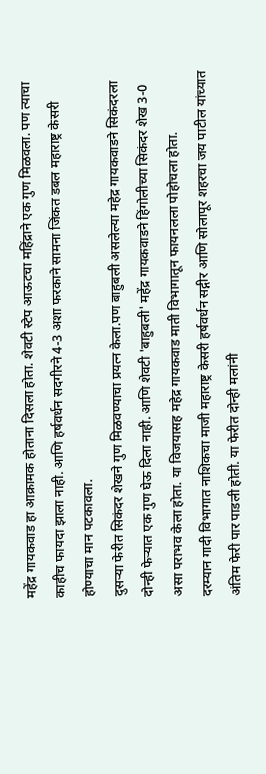महेंद्र गायकवाड हा आक्रामक होताना दिसला होता. शेवटी स्टेप आऊटचा महिंद्राने एक गुण मिळवला. पण त्याचा काहीच फायदा झाला नाही. आणि हर्षवर्धन सदगीरने 4-3 अशा फरकाने सामना जिंकत डबल महाराष्ट्र केसरी होण्याचा मान पटकावला.
दुसऱ्या फेरीत सिकंदर शेखने गुण मिळवण्याचा प्रयत्न केला.पण बाहुबली असलेल्या महेद्र गायकवाडने सिकंदरला दोन्ही फेऱ्यात एक गुण घेऊ दिला नाही. आणि शेवटी 'बाहुबली' महेंद्र गायकवाडने हिंगोलीच्या सिकंदर शेख 3-0 असा पराभव केला होता. या विजयासह महेद्र गायकवाड माती विभागातून फायनलला पोहोचला होता.
दरम्यान गादी विभागात नाशिकचा माजी महाराष्ट्र केसरी हर्षवर्धन सद्गीर आणि सोलापूर शहरचा जय पाटील यांच्यात अंतिम फेरी पार पाडली होती. या फेरीत दोन्ही मलांनी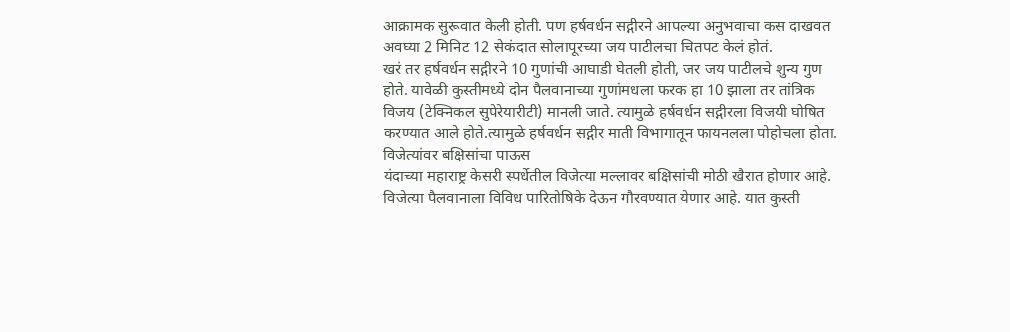आक्रामक सुरूवात केली होती. पण हर्षवर्धन सद्गीरने आपल्या अनुभवाचा कस दाखवत अवघ्या 2 मिनिट 12 सेकंदात सोलापूरच्या जय पाटीलचा चितपट केलं होतं.
खरं तर हर्षवर्धन सद्गीरने 10 गुणांची आघाडी घेतली होती, जर जय पाटीलचे शुन्य गुण होते. यावेळी कुस्तीमध्ये दोन पैलवानाच्या गुणांमधला फरक हा 10 झाला तर तांत्रिक विजय (टेक्निकल सुपेरेयारीटी) मानली जाते. त्यामुळे हर्षवर्धन सद्गीरला विजयी घोषित करण्यात आले होते.त्यामुळे हर्षवर्धन सद्गीर माती विभागातून फायनलला पोहोचला होता.
विजेत्यांवर बक्षिसांचा पाऊस
यंदाच्या महाराष्ट्र केसरी स्पर्धेतील विजेत्या मल्लावर बक्षिसांची मोठी खैरात होणार आहे. विजेत्या पैलवानाला विविध पारितोषिके देऊन गौरवण्यात येणार आहे. यात कुस्ती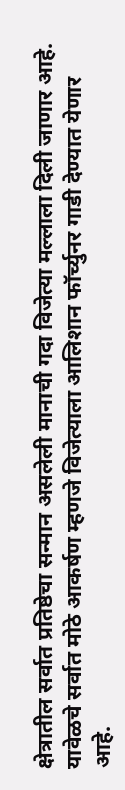क्षेत्रातील सर्वात प्रतिष्ठेचा सन्मान असलेली मानाची गदा विजेत्या मल्लाला दिली जाणार आहे. यावेळचे सर्वात मोठे आकर्षण म्हणजे विजेत्याला आलिशान फॉर्च्युनर गाडी देण्यात येणार आहे.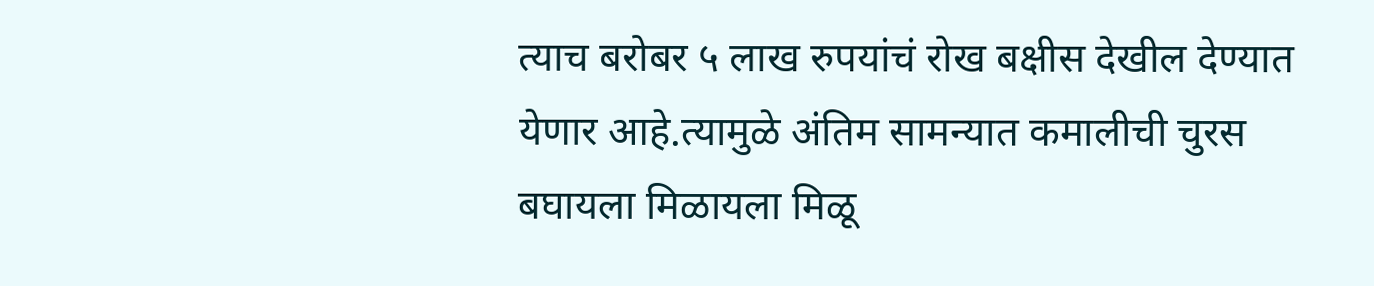त्याच बरोबर ५ लाख रुपयांचं रोख बक्षीस देखील देण्यात येणार आहे.त्यामुळे अंतिम सामन्यात कमालीची चुरस बघायला मिळायला मिळू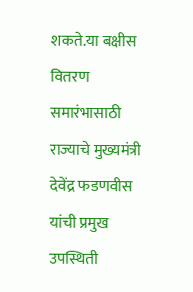शकते.या बक्षीस वितरण समारंभासाठी राज्याचे मुख्यमंत्री देवेंद्र फडणवीस यांची प्रमुख उपस्थिती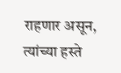राहणार असून, त्यांच्या हस्ते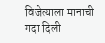विजेत्याला मानाची गदा दिली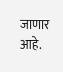जाणार आहे.